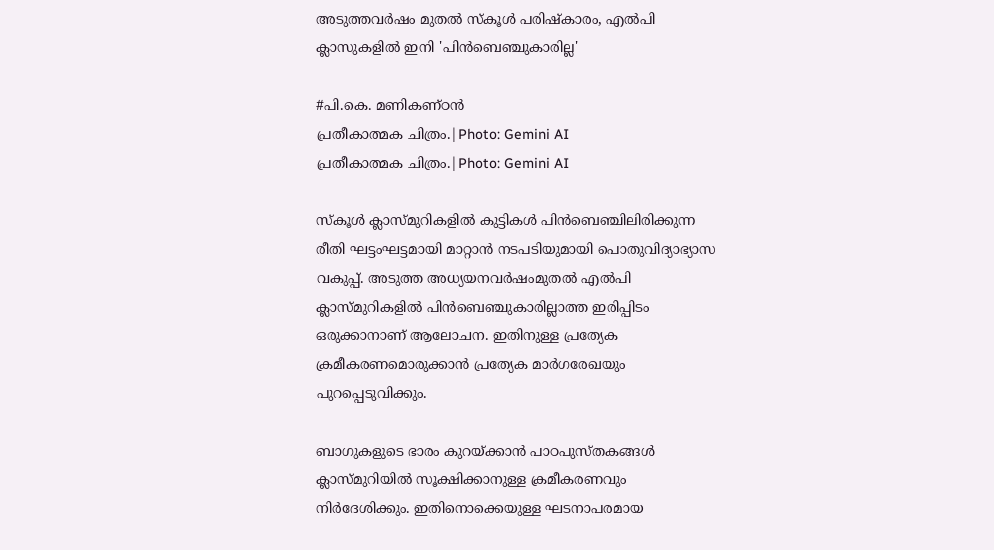അടുത്തവർഷം മുതൽ സ്‌കൂൾ പരിഷ്‌കാരം, എൽപി ക്ലാസുകളിൽ ഇനി 'പിൻബെഞ്ചുകാരില്ല'

#പി.കെ. മണികണ്ഠന്‍
പ്രതീകാത്മക ചിത്രം.|Photo: Gemini AI
പ്രതീകാത്മക ചിത്രം.|Photo: Gemini AI

സ്‌കൂൾ ക്ലാസ്മുറികളിൽ കുട്ടികൾ പിൻബെഞ്ചിലിരിക്കുന്ന രീതി ഘട്ടംഘട്ടമായി മാറ്റാൻ നടപടിയുമായി പൊതുവിദ്യാഭ്യാസ വകുപ്പ്. അടുത്ത അധ്യയനവർഷംമുതൽ എൽപി ക്ലാസ്മുറികളിൽ പിൻബെഞ്ചുകാരില്ലാത്ത ഇരിപ്പിടം ഒരുക്കാനാണ് ആലോചന. ഇതിനുള്ള പ്രത്യേക ക്രമീകരണമൊരുക്കാൻ പ്രത്യേക മാർഗരേഖയും പുറപ്പെടുവിക്കും.

ബാഗുകളുടെ ഭാരം കുറയ്ക്കാൻ പാഠപുസ്തകങ്ങൾ ക്ലാസ്മുറിയിൽ സൂക്ഷിക്കാനുള്ള ക്രമീകരണവും നിർദേശിക്കും. ഇതിനൊക്കെയുള്ള ഘടനാപരമായ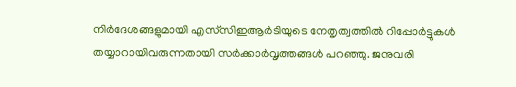നിർദേശങ്ങളുമായി എസ്‌സിഇആർടിയുടെ നേതൃത്വത്തിൽ റിപ്പോർട്ടുകൾ തയ്യാറായിവരുന്നതായി സർക്കാർവൃത്തങ്ങൾ പറഞ്ഞു. ജനുവരി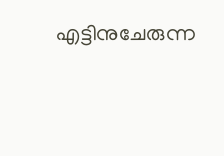എട്ടിനുചേരുന്ന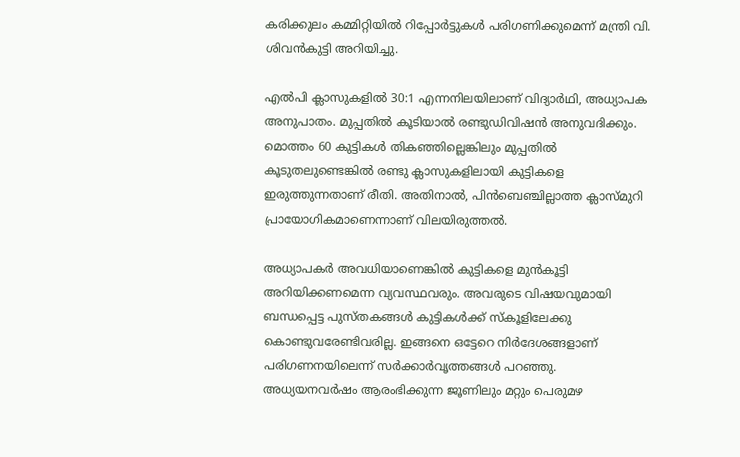കരിക്കുലം കമ്മിറ്റിയിൽ റിപ്പോർട്ടുകൾ പരിഗണിക്കുമെന്ന് മന്ത്രി വി. ശിവൻകുട്ടി അറിയിച്ചു.

എൽപി ക്ലാസുകളിൽ 30:1 എന്നനിലയിലാണ് വിദ്യാർഥി, അധ്യാപക അനുപാതം. മുപ്പതിൽ കൂടിയാൽ രണ്ടുഡിവിഷൻ അനുവദിക്കും. മൊത്തം 60 കുട്ടികൾ തികഞ്ഞില്ലെങ്കിലും മുപ്പതിൽ കൂടുതലുണ്ടെങ്കിൽ രണ്ടു ക്ലാസുകളിലായി കുട്ടികളെ ഇരുത്തുന്നതാണ് രീതി. അതിനാൽ, പിൻബെഞ്ചില്ലാത്ത ക്ലാസ്മുറി പ്രായോഗികമാണെന്നാണ് വിലയിരുത്തൽ.

അധ്യാപകർ അവധിയാണെങ്കിൽ കുട്ടികളെ മുൻകൂട്ടി അറിയിക്കണമെന്ന വ്യവസ്ഥവരും. അവരുടെ വിഷയവുമായി ബന്ധപ്പെട്ട പുസ്തകങ്ങൾ കുട്ടികൾക്ക് സ്‌കൂളിലേക്കു കൊണ്ടുവരേണ്ടിവരില്ല. ഇങ്ങനെ ഒട്ടേറെ നിർദേശങ്ങളാണ് പരിഗണനയിലെന്ന് സർക്കാർവൃത്തങ്ങൾ പറഞ്ഞു. അധ്യയനവർഷം ആരംഭിക്കുന്ന ജൂണിലും മറ്റും പെരുമഴ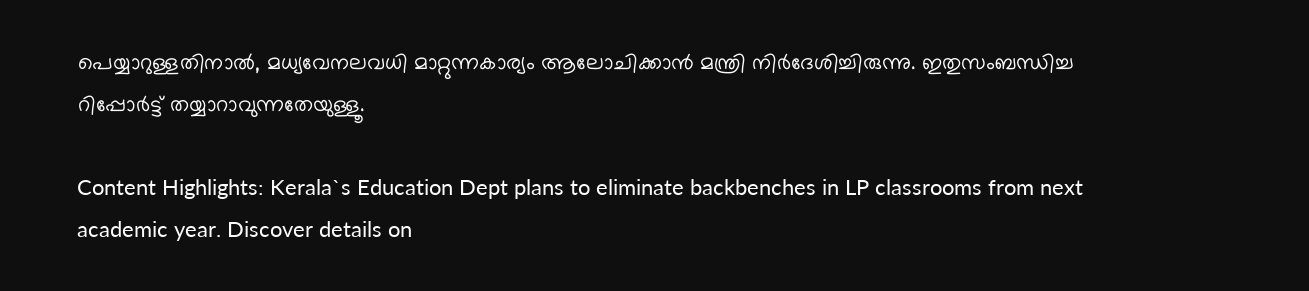പെയ്യാറുള്ളതിനാൽ, മധ്യവേനലവധി മാറ്റുന്നകാര്യം ആലോചിക്കാൻ മന്ത്രി നിർദേശിച്ചിരുന്നു. ഇതുസംബന്ധിച്ച റിപ്പോർട്ട് തയ്യാറാവുന്നതേയുള്ളൂ.

Content Highlights: Kerala`s Education Dept plans to eliminate backbenches in LP classrooms from next academic year. Discover details on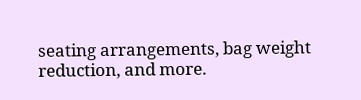seating arrangements, bag weight reduction, and more.